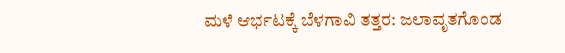ಮಳೆ ಆರ್ಭಟಕ್ಕೆ ಬೆಳಗಾವಿ ತತ್ತರ: ಜಲಾವೃತಗೊಂಡ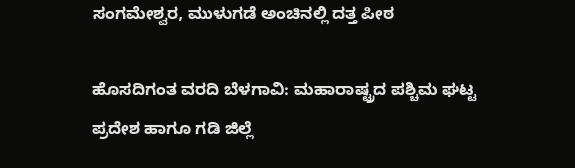ಸಂಗಮೇಶ್ವರ, ಮುಳುಗಡೆ ಅಂಚಿನಲ್ಲಿ ದತ್ತ ಪೀಠ

ಹೊಸದಿಗಂತ ವರದಿ ಬೆಳಗಾವಿ: ಮಹಾರಾಷ್ಟ್ರದ ಪಶ್ಚಿಮ ಘಟ್ಟ ಪ್ರದೇಶ ಹಾಗೂ ಗಡಿ ಜಿಲ್ಲೆ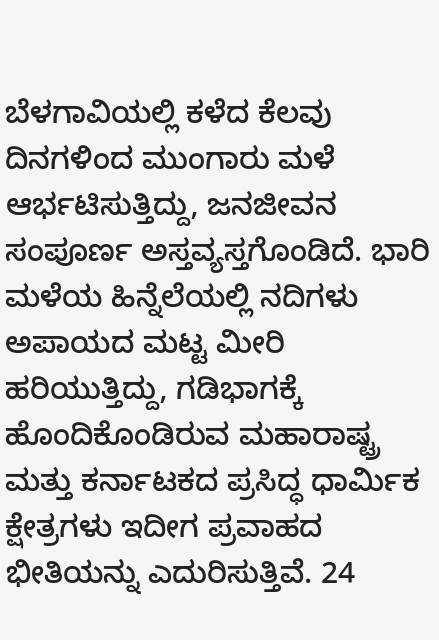ಬೆಳಗಾವಿಯಲ್ಲಿ ಕಳೆದ ಕೆಲವು ದಿನಗಳಿಂದ ಮುಂಗಾರು ಮಳೆ ಆರ್ಭಟಿಸುತ್ತಿದ್ದು, ಜನಜೀವನ ಸಂಪೂರ್ಣ ಅಸ್ತವ್ಯಸ್ತಗೊಂಡಿದೆ. ಭಾರಿ ಮಳೆಯ ಹಿನ್ನೆಲೆಯಲ್ಲಿ ನದಿಗಳು ಅಪಾಯದ ಮಟ್ಟ ಮೀರಿ ಹರಿಯುತ್ತಿದ್ದು, ಗಡಿಭಾಗಕ್ಕೆ ಹೊಂದಿಕೊಂಡಿರುವ ಮಹಾರಾಷ್ಟ್ರ ಮತ್ತು ಕರ್ನಾಟಕದ ಪ್ರಸಿದ್ಧ ಧಾರ್ಮಿಕ ಕ್ಷೇತ್ರಗಳು ಇದೀಗ ಪ್ರವಾಹದ ಭೀತಿಯನ್ನು ಎದುರಿಸುತ್ತಿವೆ. 24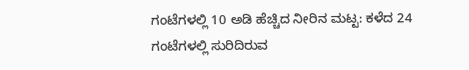ಗಂಟೆಗಳಲ್ಲಿ 10 ಅಡಿ ಹೆಚ್ಚಿದ ನೀರಿನ ಮಟ್ಟ: ಕಳೆದ 24 ಗಂಟೆಗಳಲ್ಲಿ ಸುರಿದಿರುವ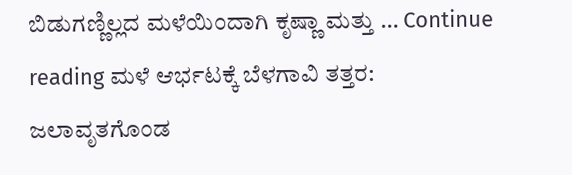ಬಿಡುಗಣ್ಣಿಲ್ಲದ ಮಳೆಯಿಂದಾಗಿ ಕೃಷ್ಣಾ ಮತ್ತು … Continue reading ಮಳೆ ಆರ್ಭಟಕ್ಕೆ ಬೆಳಗಾವಿ ತತ್ತರ: ಜಲಾವೃತಗೊಂಡ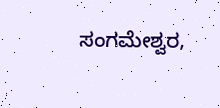ಸಂಗಮೇಶ್ವರ,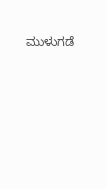ಮುಳುಗಡೆ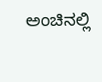ಅಂಚಿನಲ್ಲಿ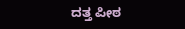ದತ್ತ ಪೀಠ